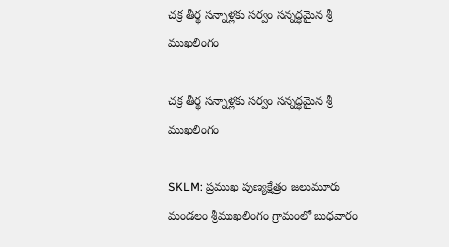చక్ర తీర్థ సన్నాళ్లకు సర్వం సన్నద్ధమైన శ్రీ ముఖలింగం

చక్ర తీర్థ సన్నాళ్లకు సర్వం సన్నద్ధమైన శ్రీ ముఖలింగం

SKLM: ప్రముఖ పుణ్యక్షేత్రం జలుమూరు మండలం శ్రీముఖలింగం గ్రామంలో బుధవారం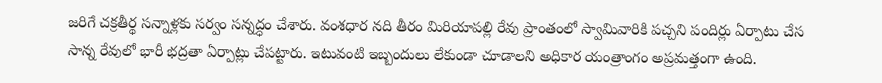జరిగే చక్రతీర్థ సన్నాళ్లకు సర్వం సన్నద్ధం చేశారు. వంశధార నది తీరం మిరియాపల్లి రేవు ప్రాంతంలో స్వామివారికి పచ్చని పందిర్లు ఏర్పాటు చేస సాన్న రేవులో భారీ భద్రతా ఏర్పాట్లు చేపట్టారు. ఇటువంటి ఇబ్బందులు లేకుండా చూడాలని అధికార యంత్రాంగం అప్రమత్తంగా ఉంది.